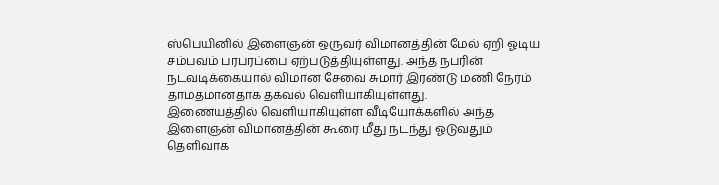ஸ்பெயினில் இளைஞன் ஒருவர் விமானத்தின் மேல் ஏறி ஓடிய சம்பவம் பரபரப்பை ஏற்படுத்தியுள்ளது. அந்த நபரின் நடவடிக்கையால் விமான சேவை சுமார் இரண்டு மணி நேரம் தாமதமானதாக தகவல் வெளியாகியுள்ளது.
இணையத்தில் வெளியாகியுள்ள வீடியோக்களில் அந்த இளைஞன் விமானத்தின் கூரை மீது நடந்து ஓடுவதும் தெளிவாக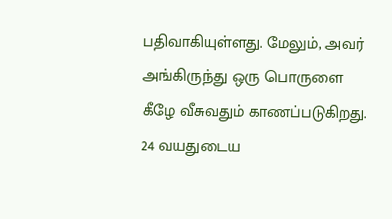பதிவாகியுள்ளது. மேலும், அவர் அங்கிருந்து ஒரு பொருளை கீழே வீசுவதும் காணப்படுகிறது.
24 வயதுடைய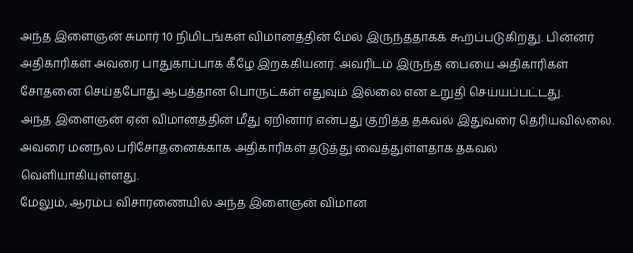அந்த இளைஞன் சுமார் 10 நிமிடங்கள் விமானத்தின் மேல் இருந்ததாகக் கூறப்படுகிறது. பின்னர் அதிகாரிகள் அவரை பாதுகாப்பாக கீழே இறக்கியனர். அவரிடம் இருந்த பையை அதிகாரிகள் சோதனை செய்தபோது ஆபத்தான பொருட்கள் எதுவும் இல்லை என உறுதி செய்யப்பட்டது.
அந்த இளைஞன் ஏன் விமானத்தின் மீது ஏறினார் என்பது குறித்த தகவல் இதுவரை தெரியவில்லை. அவரை மனநல பரிசோதனைக்காக அதிகாரிகள் தடுத்து வைத்துள்ளதாக தகவல் வெளியாகியுள்ளது.
மேலும், ஆரம்ப விசாரணையில் அந்த இளைஞன் விமான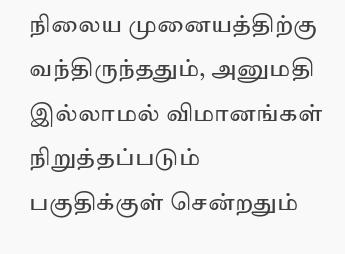நிலைய முனையத்திற்கு வந்திருந்ததும், அனுமதி இல்லாமல் விமானங்கள் நிறுத்தப்படும் பகுதிக்குள் சென்றதும்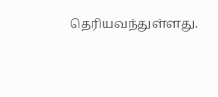தெரியவந்துள்ளது.